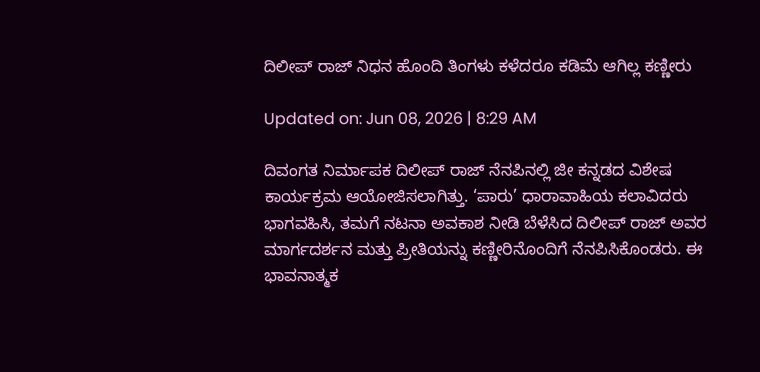ದಿಲೀಪ್ ರಾಜ್ ನಿಧನ ಹೊಂದಿ ತಿಂಗಳು ಕಳೆದರೂ ಕಡಿಮೆ ಆಗಿಲ್ಲ ಕಣ್ಣೀರು

Updated on: Jun 08, 2026 | 8:29 AM

ದಿವಂಗತ ನಿರ್ಮಾಪಕ ದಿಲೀಪ್ ರಾಜ್ ನೆನಪಿನಲ್ಲಿ ಜೀ ಕನ್ನಡದ ವಿಶೇಷ ಕಾರ್ಯಕ್ರಮ ಆಯೋಜಿಸಲಾಗಿತ್ತು. ‘ಪಾರು’ ಧಾರಾವಾಹಿಯ ಕಲಾವಿದರು ಭಾಗವಹಿಸಿ, ತಮಗೆ ನಟನಾ ಅವಕಾಶ ನೀಡಿ ಬೆಳೆಸಿದ ದಿಲೀಪ್ ರಾಜ್ ಅವರ ಮಾರ್ಗದರ್ಶನ ಮತ್ತು ಪ್ರೀತಿಯನ್ನು ಕಣ್ಣೀರಿನೊಂದಿಗೆ ನೆನಪಿಸಿಕೊಂಡರು. ಈ ಭಾವನಾತ್ಮಕ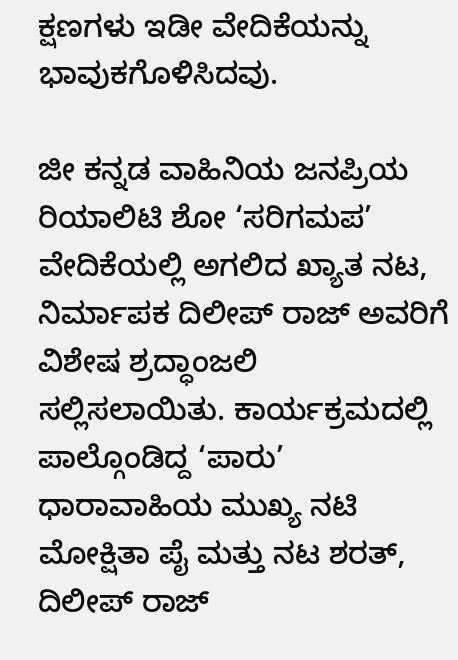ಕ್ಷಣಗಳು ಇಡೀ ವೇದಿಕೆಯನ್ನು ಭಾವುಕಗೊಳಿಸಿದವು.

ಜೀ ಕನ್ನಡ ವಾಹಿನಿಯ ಜನಪ್ರಿಯ ರಿಯಾಲಿಟಿ ಶೋ ‘ಸರಿಗಮಪ’ ವೇದಿಕೆಯಲ್ಲಿ ಅಗಲಿದ ಖ್ಯಾತ ನಟ, ನಿರ್ಮಾಪಕ ದಿಲೀಪ್ ರಾಜ್ ಅವರಿಗೆ ವಿಶೇಷ ಶ್ರದ್ಧಾಂಜಲಿ ಸಲ್ಲಿಸಲಾಯಿತು. ಕಾರ್ಯಕ್ರಮದಲ್ಲಿ ಪಾಲ್ಗೊಂಡಿದ್ದ ‘ಪಾರು’ ಧಾರಾವಾಹಿಯ ಮುಖ್ಯ ನಟಿ ಮೋಕ್ಷಿತಾ ಪೈ ಮತ್ತು ನಟ ಶರತ್, ದಿಲೀಪ್ ರಾಜ್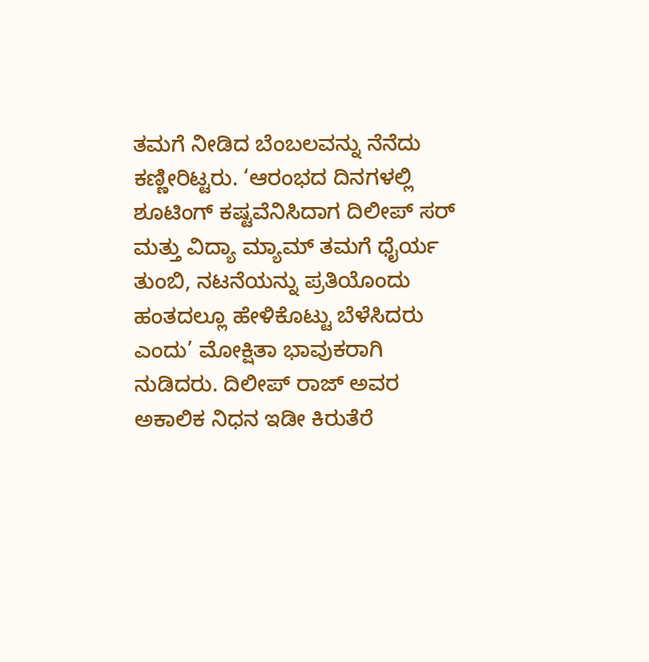ತಮಗೆ ನೀಡಿದ ಬೆಂಬಲವನ್ನು ನೆನೆದು ಕಣ್ಣೀರಿಟ್ಟರು. ‘ಆರಂಭದ ದಿನಗಳಲ್ಲಿ ಶೂಟಿಂಗ್ ಕಷ್ಟವೆನಿಸಿದಾಗ ದಿಲೀಪ್ ಸರ್ ಮತ್ತು ವಿದ್ಯಾ ಮ್ಯಾಮ್ ತಮಗೆ ಧೈರ್ಯ ತುಂಬಿ, ನಟನೆಯನ್ನು ಪ್ರತಿಯೊಂದು ಹಂತದಲ್ಲೂ ಹೇಳಿಕೊಟ್ಟು ಬೆಳೆಸಿದರು ಎಂದು’ ಮೋಕ್ಷಿತಾ ಭಾವುಕರಾಗಿ ನುಡಿದರು. ದಿಲೀಪ್ ರಾಜ್ ಅವರ ಅಕಾಲಿಕ ನಿಧನ ಇಡೀ ಕಿರುತೆರೆ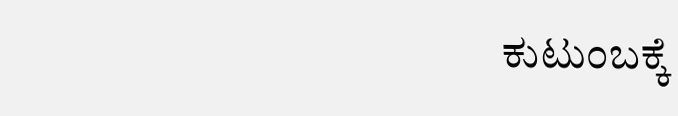ಕುಟುಂಬಕ್ಕೆ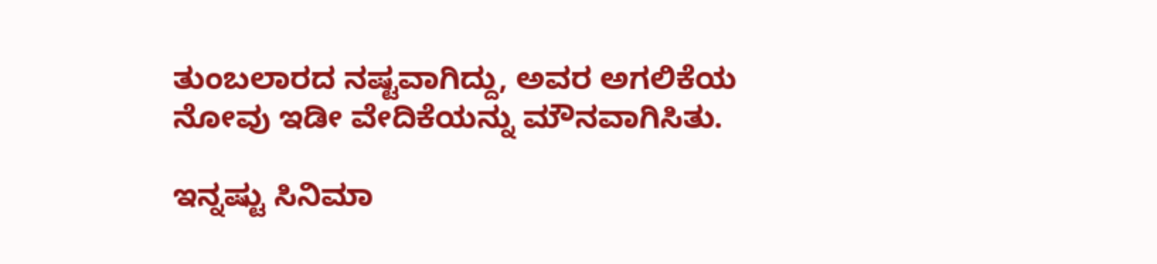ತುಂಬಲಾರದ ನಷ್ಟವಾಗಿದ್ದು, ಅವರ ಅಗಲಿಕೆಯ ನೋವು ಇಡೀ ವೇದಿಕೆಯನ್ನು ಮೌನವಾಗಿಸಿತು.

ಇನ್ನಷ್ಟು ಸಿನಿಮಾ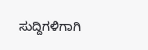ಸುದ್ದಿಗಳಿಗಾಗಿ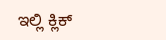ಇಲ್ಲಿ ಕ್ಲಿಕ್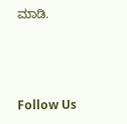ಮಾಡಿ.



Follow Us